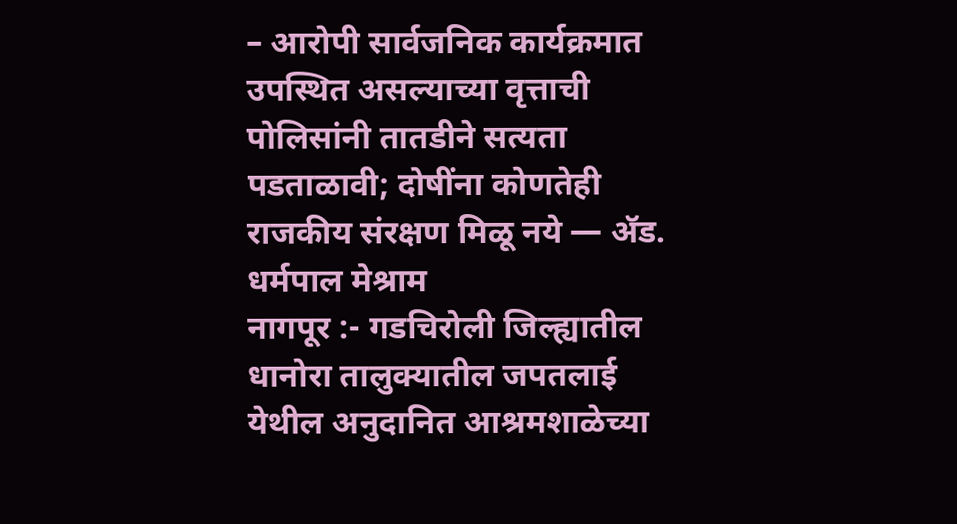– आरोपी सार्वजनिक कार्यक्रमात उपस्थित असल्याच्या वृत्ताची पोलिसांनी तातडीने सत्यता पडताळावी; दोषींना कोणतेही राजकीय संरक्षण मिळू नये — ॲड. धर्मपाल मेश्राम
नागपूर :- गडचिरोली जिल्ह्यातील धानोरा तालुक्यातील जपतलाई येथील अनुदानित आश्रमशाळेच्या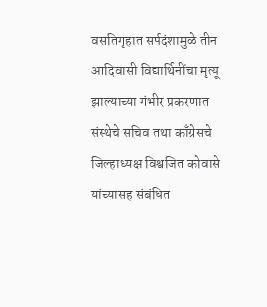वसतिगृहात सर्पदंशामुळे तीन आदिवासी विद्यार्थिनींचा मृत्यू झाल्याच्या गंभीर प्रकरणात संस्थेचे सचिव तथा काँग्रेसचे जिल्हाध्यक्ष विश्वजित कोवासे यांच्यासह संबंधित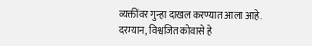व्यक्तींवर गुन्हा दाखल करण्यात आला आहे.
दरम्यान, विश्वजित कोवासे हे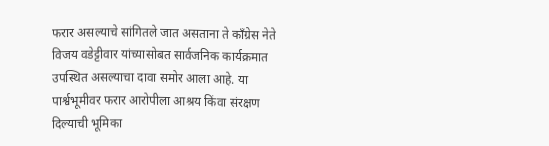फरार असल्याचे सांगितले जात असताना ते काँग्रेस नेते विजय वडेट्टीवार यांच्यासोबत सार्वजनिक कार्यक्रमात उपस्थित असल्याचा दावा समोर आला आहे. या पार्श्वभूमीवर फरार आरोपीला आश्रय किंवा संरक्षण दिल्याची भूमिका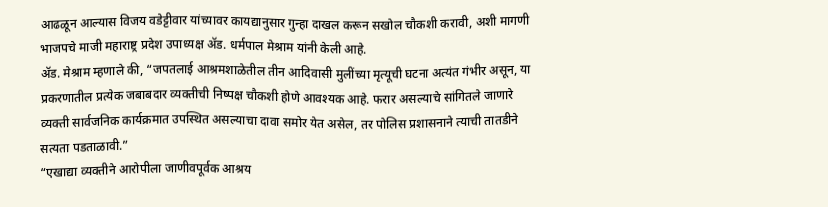आढळून आल्यास विजय वडेट्टीवार यांच्यावर कायद्यानुसार गुन्हा दाखल करून सखोल चौकशी करावी, अशी मागणी भाजपचे माजी महाराष्ट्र प्रदेश उपाध्यक्ष ॲड. धर्मपाल मेश्राम यांनी केली आहे.
ॲड. मेश्राम म्हणाले की, “जपतलाई आश्रमशाळेतील तीन आदिवासी मुलींच्या मृत्यूची घटना अत्यंत गंभीर असून, या प्रकरणातील प्रत्येक जबाबदार व्यक्तीची निष्पक्ष चौकशी होणे आवश्यक आहे. फरार असल्याचे सांगितले जाणारे व्यक्ती सार्वजनिक कार्यक्रमात उपस्थित असल्याचा दावा समोर येत असेल, तर पोलिस प्रशासनाने त्याची तातडीने सत्यता पडताळावी.”
“एखाद्या व्यक्तीने आरोपीला जाणीवपूर्वक आश्रय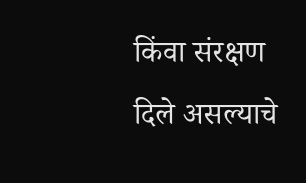किंवा संरक्षण दिले असल्याचे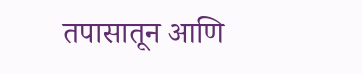तपासातून आणि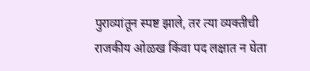पुराव्यांतून स्पष्ट झाले, तर त्या व्यक्तीची राजकीय ओळख किंवा पद लक्षात न घेता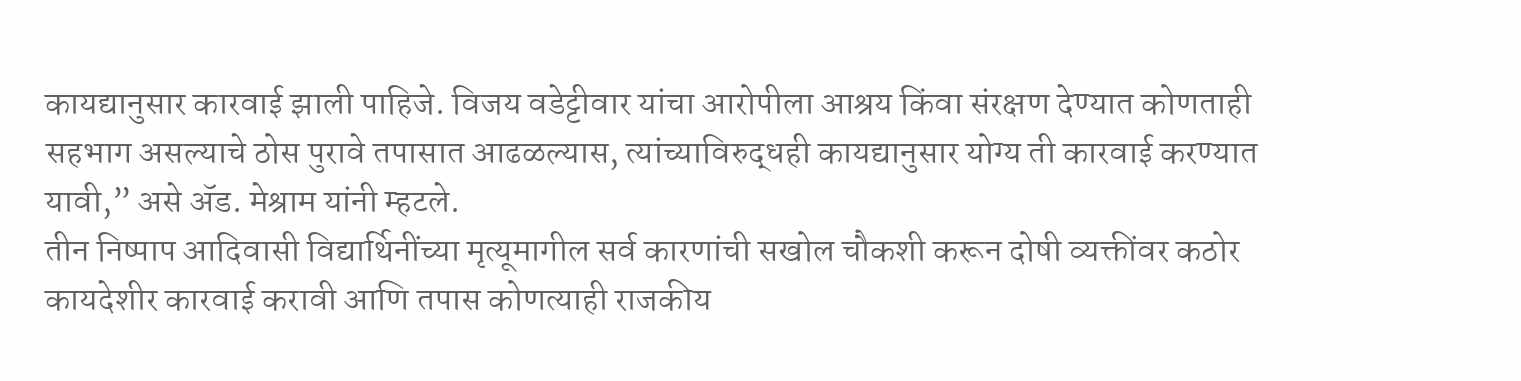कायद्यानुसार कारवाई झाली पाहिजे. विजय वडेट्टीवार यांचा आरोपीला आश्रय किंवा संरक्षण देण्यात कोणताही सहभाग असल्याचे ठोस पुरावे तपासात आढळल्यास, त्यांच्याविरुद्धही कायद्यानुसार योग्य ती कारवाई करण्यात यावी,” असे ॲड. मेश्राम यांनी म्हटले.
तीन निष्पाप आदिवासी विद्यार्थिनींच्या मृत्यूमागील सर्व कारणांची सखोल चौकशी करून दोषी व्यक्तींवर कठोर कायदेशीर कारवाई करावी आणि तपास कोणत्याही राजकीय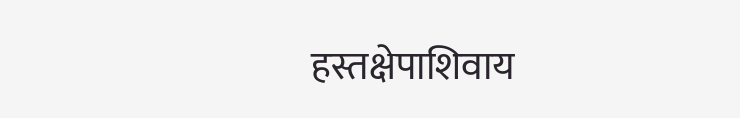हस्तक्षेपाशिवाय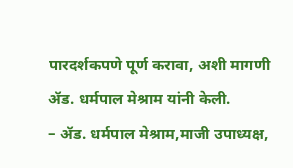पारदर्शकपणे पूर्ण करावा, अशी मागणी ॲड. धर्मपाल मेश्राम यांनी केली.
– ॲड. धर्मपाल मेश्राम,माजी उपाध्यक्ष,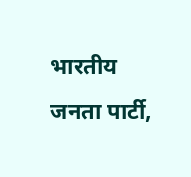भारतीय जनता पार्टी,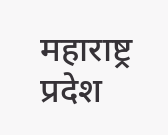महाराष्ट्र प्रदेश